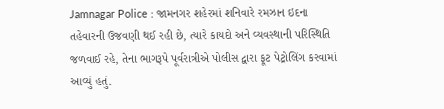Jamnagar Police : જામનગર શહેરમાં શનિવારે રમઝાન ઇદના તહેવારની ઉજવણી થઈ રહી છે, ત્યારે કાયદો અને વ્યવસ્થાની પરિસ્થિતિ જળવાઈ રહે, તેના ભાગરૂપે પૂર્વરાત્રીએ પોલીસ દ્વારા ફૂટ પેટ્રોલિંગ કરવામાં આવ્યું હતું.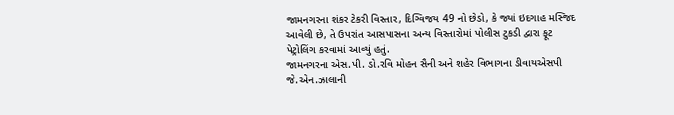જામનગરના શંકર ટેકરી વિસ્તાર, દિગ્વિજય 49 નો છેડો, કે જ્યાં ઇદગાહ મસ્જિદ આવેલી છે, તે ઉપરાંત આસપાસના અન્ય વિસ્તારોમાં પોલીસ ટુકડી દ્વારા ફૂટ પેટ્રોલિંગ કરવામાં આવ્યું હતું.
જામનગરના એસ.પી. ડો.રવિ મોહન સૈની અને શહેર વિભાગના ડીવાયએસપી જે.એન.ઝાલાની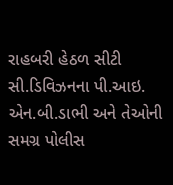રાહબરી હેઠળ સીટી સી.ડિવિઝનના પી.આઇ. એન.બી.ડાભી અને તેઓની સમગ્ર પોલીસ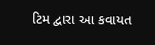ટિમ દ્વારા આ કવાયત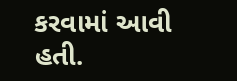કરવામાં આવી હતી.